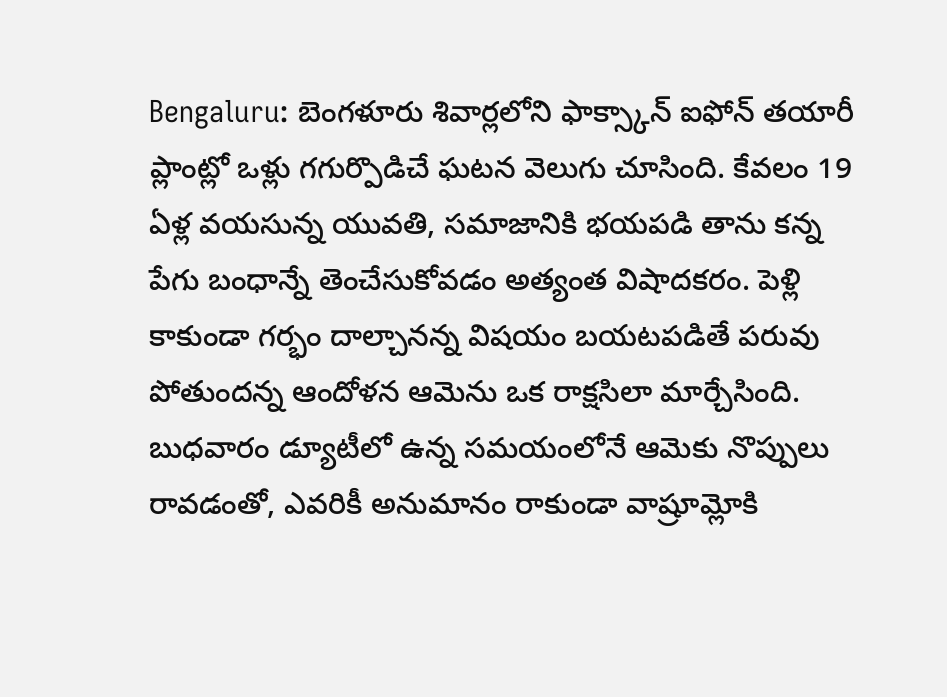Bengaluru: బెంగళూరు శివార్లలోని ఫాక్స్కాన్ ఐఫోన్ తయారీ ప్లాంట్లో ఒళ్లు గగుర్పొడిచే ఘటన వెలుగు చూసింది. కేవలం 19 ఏళ్ల వయసున్న యువతి, సమాజానికి భయపడి తాను కన్న పేగు బంధాన్నే తెంచేసుకోవడం అత్యంత విషాదకరం. పెళ్లి కాకుండా గర్భం దాల్చానన్న విషయం బయటపడితే పరువు పోతుందన్న ఆందోళన ఆమెను ఒక రాక్షసిలా మార్చేసింది.
బుధవారం డ్యూటీలో ఉన్న సమయంలోనే ఆమెకు నొప్పులు రావడంతో, ఎవరికీ అనుమానం రాకుండా వాష్రూమ్లోకి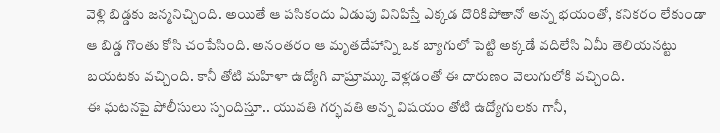వెళ్లి బిడ్డకు జన్మనిచ్చింది. అయితే ఆ పసికందు ఏడుపు వినిపిస్తే ఎక్కడ దొరికిపోతానో అన్న భయంతో, కనికరం లేకుండా ఆ బిడ్డ గొంతు కోసి చంపేసింది. అనంతరం ఆ మృతదేహాన్ని ఒక బ్యాగులో పెట్టి అక్కడే వదిలేసి ఏమీ తెలియనట్టు బయటకు వచ్చింది. కానీ తోటి మహిళా ఉద్యోగి వాష్రూమ్కు వెళ్లడంతో ఈ దారుణం వెలుగులోకి వచ్చింది.
ఈ ఘటనపై పోలీసులు స్పందిస్తూ.. యువతి గర్భవతి అన్న విషయం తోటి ఉద్యోగులకు గానీ,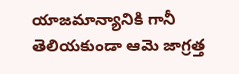యాజమాన్యానికి గానీ తెలియకుండా ఆమె జాగ్రత్త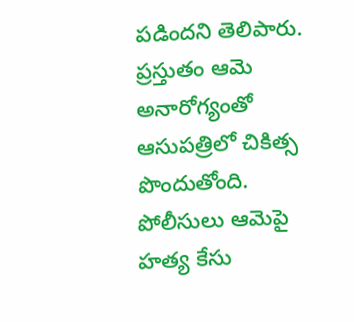పడిందని తెలిపారు. ప్రస్తుతం ఆమె అనారోగ్యంతో ఆసుపత్రిలో చికిత్స పొందుతోంది. పోలీసులు ఆమెపై హత్య కేసు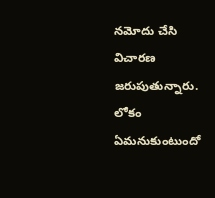నమోదు చేసి విచారణ జరుపుతున్నారు. లోకం ఏమనుకుంటుందో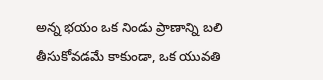అన్న భయం ఒక నిండు ప్రాణాన్ని బలి తీసుకోవడమే కాకుండా, ఒక యువతి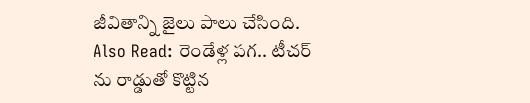జీవితాన్ని జైలు పాలు చేసింది.
Also Read: రెండేళ్ల పగ.. టీచర్ ను రాడ్డుతో కొట్టిన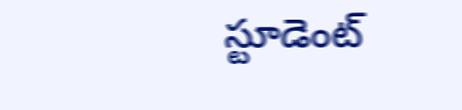స్టూడెంట్